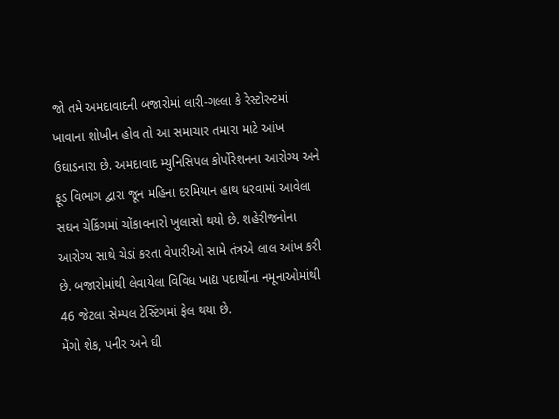જો તમે અમદાવાદની બજારોમાં લારી-ગલ્લા કે રેસ્ટોરન્ટમાં ખાવાના શોખીન હોવ તો આ સમાચાર તમારા માટે આંખ ઉઘાડનારા છે. અમદાવાદ મ્યુનિસિપલ કોર્પોરેશનના આરોગ્ય અને ફૂડ વિભાગ દ્વારા જૂન મહિના દરમિયાન હાથ ધરવામાં આવેલા સઘન ચેકિંગમાં ચોંકાવનારો ખુલાસો થયો છે. શહેરીજનોના આરોગ્ય સાથે ચેડાં કરતા વેપારીઓ સામે તંત્રએ લાલ આંખ કરી છે. બજારોમાંથી લેવાયેલા વિવિધ ખાદ્ય પદાર્થોના નમૂનાઓમાંથી 46 જેટલા સેમ્પલ ટેસ્ટિંગમાં ફેલ થયા છે.
મેંગો શેક, પનીર અને ઘી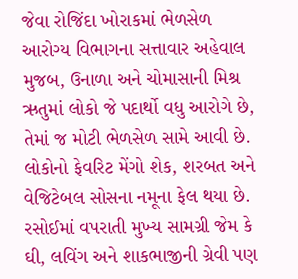જેવા રોજિંદા ખોરાકમાં ભેળસેળ
આરોગ્ય વિભાગના સત્તાવાર અહેવાલ મુજબ, ઉનાળા અને ચોમાસાની મિશ્ર ઋતુમાં લોકો જે પદાર્થો વધુ આરોગે છે, તેમાં જ મોટી ભેળસેળ સામે આવી છે. લોકોનો ફેવરિટ મેંગો શેક, શરબત અને વેજિટેબલ સોસના નમૂના ફેલ થયા છે. રસોઈમાં વપરાતી મુખ્ય સામગ્રી જેમ કે ઘી, લવિંગ અને શાકભાજીની ગ્રેવી પણ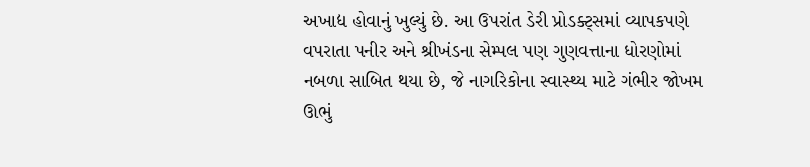અખાદ્ય હોવાનું ખુલ્યું છે. આ ઉપરાંત ડેરી પ્રોડક્ટ્સમાં વ્યાપકપણે વપરાતા પનીર અને શ્રીખંડના સેમ્પલ પણ ગુણવત્તાના ધોરણોમાં નબળા સાબિત થયા છે, જે નાગરિકોના સ્વાસ્થ્ય માટે ગંભીર જોખમ ઊભું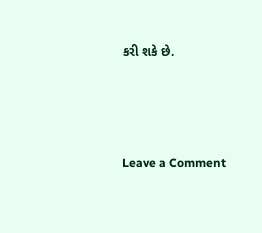કરી શકે છે.




Leave a Comment